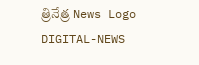త్రినేత్ర News Logo
DIGITAL-NEWS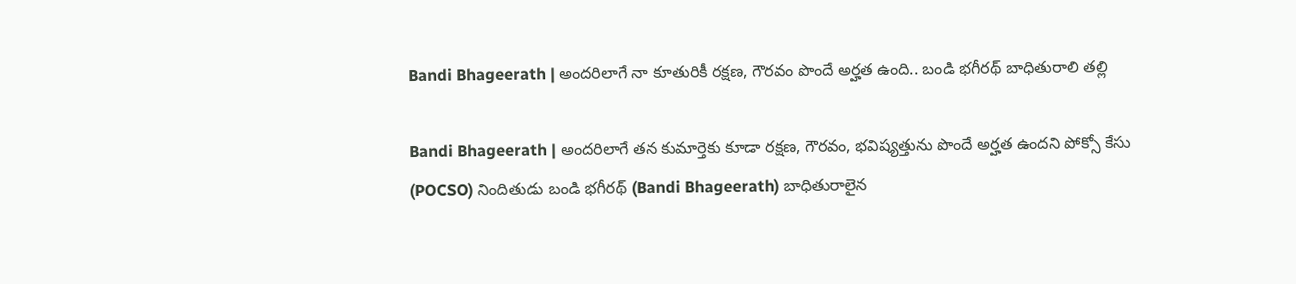Bandi Bhageerath | అంద‌రిలాగే నా కూతురికీ ర‌క్ష‌ణ‌, గౌర‌వం పొందే అర్హ‌త ఉంది.. బండి భ‌గీర‌థ్ బాధితురాలి త‌ల్లి

Bandi Bhageerath | అంద‌రిలాగే త‌న కుమార్తెకు కూడా రక్షణ, గౌరవం, భవిష్యత్తును పొందే అర్హత ఉంద‌ని పోక్సో కేసు (POCSO) నిందితుడు బండి భ‌గీర‌థ్ (Bandi Bhageerath) బాధితురాలైన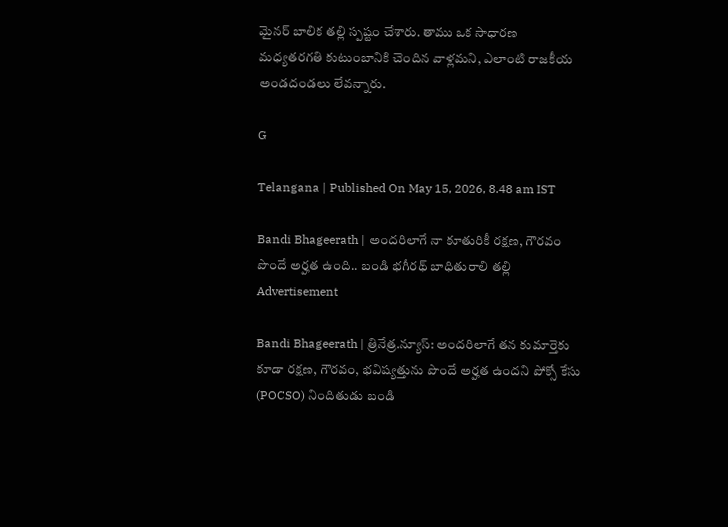మైన‌ర్ బాలిక త‌ల్లి స్ప‌ష్టం చేశారు. తాము ఒక సాధారణ మధ్యతరగతి కుటుంబానికి చెందిన వాళ్ల‌మ‌ని, ఎలాంటి రాజకీయ అండదండలు లేవన్నారు.

G

Telangana | Published On May 15, 2026, 8.48 am IST

Bandi Bhageerath | అంద‌రిలాగే నా కూతురికీ ర‌క్ష‌ణ‌, గౌర‌వం పొందే అర్హ‌త ఉంది.. బండి భ‌గీర‌థ్ బాధితురాలి త‌ల్లి
Advertisement

Bandi Bhageerath | త్రినేత్ర‌.న్యూస్‌: అంద‌రిలాగే త‌న కుమార్తెకు కూడా రక్షణ, గౌరవం, భవిష్యత్తును పొందే అర్హత ఉంద‌ని పోక్సో కేసు (POCSO) నిందితుడు బండి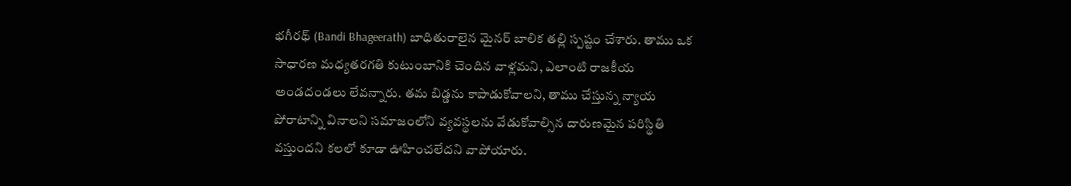భ‌గీర‌థ్ (Bandi Bhageerath) బాధితురాలైన మైన‌ర్ బాలిక త‌ల్లి స్ప‌ష్టం చేశారు. తాము ఒక సాధారణ మధ్యతరగతి కుటుంబానికి చెందిన వాళ్ల‌మ‌ని, ఎలాంటి రాజకీయ అండదండలు లేవన్నారు. త‌మ‌ బిడ్డను కాపాడుకోవాల‌ని, తాము చేస్తున్న‌ న్యాయ పోరాటాన్ని వినాల‌ని సమాజంలోని వ్యవస్థలను వేడుకోవాల్సిన దారుణమైన పరిస్థితి వస్తుందని కలలో కూడా ఊహించలేదని వాపోయారు.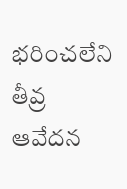భ‌రించ‌లేని తీవ్ర ఆవేద‌న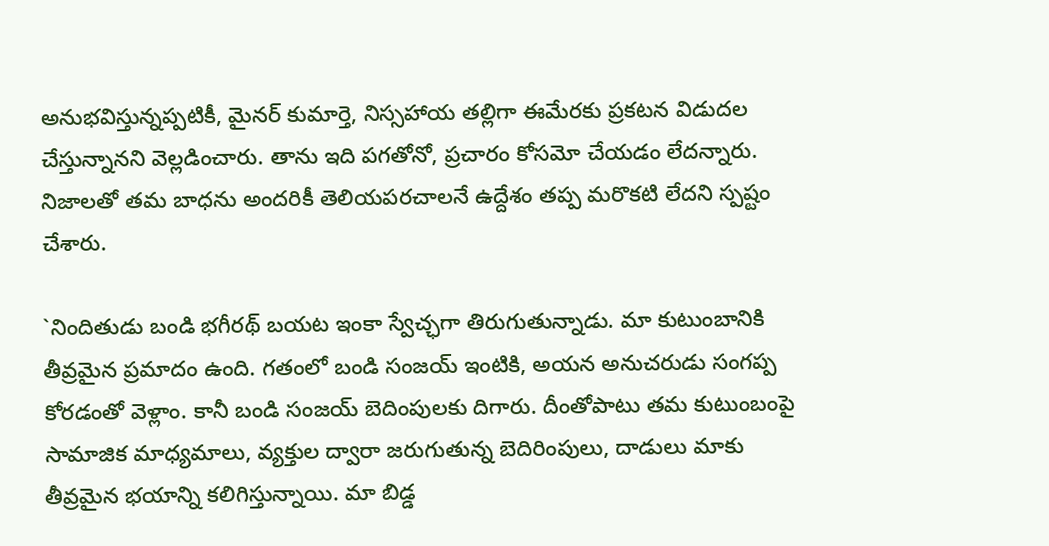అనుభ‌విస్తున్న‌ప్ప‌టికీ, మైన‌ర్ కుమార్తె, నిస్స‌హాయ త‌ల్లిగా ఈమేర‌కు ప్ర‌క‌ట‌న విడుద‌ల చేస్తున్నాన‌ని వెల్ల‌డించారు. తాను ఇది పగతోనో, ప్రచారం కోసమో చేయడం లేద‌న్నారు. నిజాల‌తో త‌మ‌ బాధను అందరికీ తెలియపరచాలనే ఉద్దేశం త‌ప్ప మ‌రొక‌టి లేద‌ని స్ప‌ష్టం చేశారు.

`నిందితుడు బండి భగీరథ్ బయట ఇంకా స్వేచ్ఛగా తిరుగుతున్నాడు. మా కుటుంబానికి తీవ్రమైన ప్రమాదం ఉంది. గతంలో బండి సంజయ్ ఇంటికి, అయన అనుచరుడు సంగప్ప కోర‌డంతో వెళ్లాం. కానీ బండి సంజయ్ బెదింపులకు దిగారు. దీంతోపాటు తమ కుటుంబంపై సామాజిక మాధ్యమాలు, వ్యక్తుల ద్వారా జరుగుతున్న బెదిరింపులు, దాడులు మాకు తీవ్రమైన భయాన్ని కలిగిస్తున్నాయి. మా బిడ్డ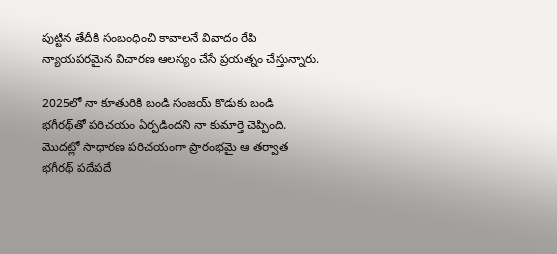పుట్టిన తేదీకి సంబంధించి కావాలనే వివాదం రేపి న్యాయపరమైన విచారణ ఆలస్యం చేసే ప్రయత్నం చేస్తున్నారు.

2025లో నా కూతురికి బండి సంజయ్ కొడుకు బండి భగీరథ్‌తో పరిచయం ఏర్పడిందని నా కుమార్తె చెప్పింది. మొదట్లో సాధారణ పరిచయంగా ప్రారంభమై ఆ తర్వాత భగీరథ్ పదేపదే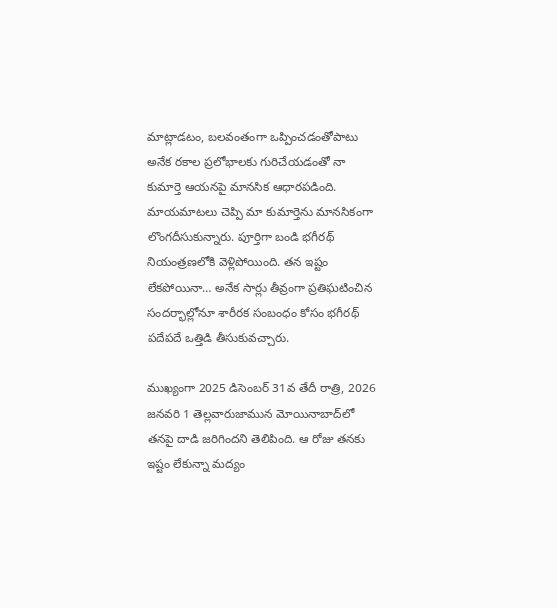మాట్లాడటం, బలవంతంగా ఒప్పించడంతోపాటు అనేక రకాల ప్రలోభాలకు గురిచేయడంతో నా కుమార్తె ఆయనపై మానసిక ఆధారప‌డింది. మాయమాటలు చెప్పి మా కుమార్తెను మానసికంగా లొంగదీసుకున్నారు. పూర్తిగా బండి భగీరథ్ నియంత్రణలోకి వెళ్లిపోయింది. తన ఇష్టం లేకపోయినా… అనేక సార్లు తీవ్రంగా ప్రతిఘటించిన సందర్భాల్లోనూ శారీరక సంబంధం కోసం భగీరథ్ పదేపదే ఒత్తిడి తీసుకువచ్చారు.

ముఖ్యంగా 2025 డిసెంబర్ 31వ తేదీ రాత్రి, 2026 జనవరి 1 తెల్లవారుజామున మోయినాబాద్‌లో తనపై దాడి జరిగిందని తెలిపింది. ఆ రోజు తనకు ఇష్టం లేకున్నా మద్యం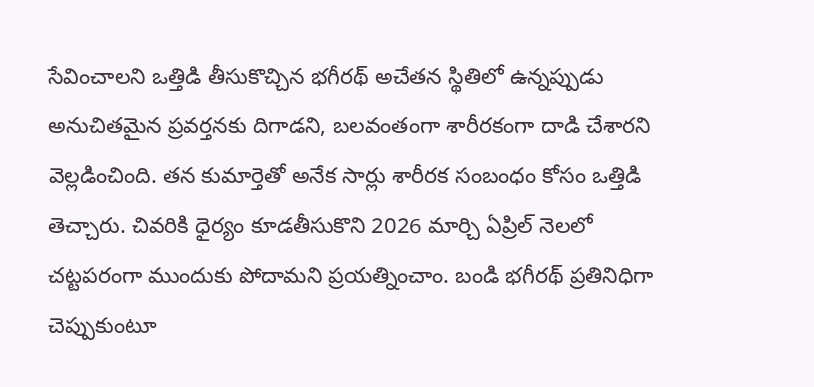సేవించాలని ఒత్తిడి తీసుకొచ్చిన భగీరథ్ అచేతన స్థితిలో ఉన్నప్పుడు అనుచితమైన ప్రవర్తనకు దిగాడని, బలవంతంగా శారీరకంగా దాడి చేశారని వెల్లడించింది. తన కుమార్తెతో అనేక సార్లు శారీరక సంబంధం కోసం ఒత్తిడి తెచ్చారు. చివరికి ధైర్యం కూడ‌తీసుకొని 2026 మార్చి ఏప్రిల్ నెలలో చట్టపరంగా ముందుకు పోదామని ప్రయత్నించాం. బండి భగీరథ్ ప్రతినిధిగా చెప్పుకుంటూ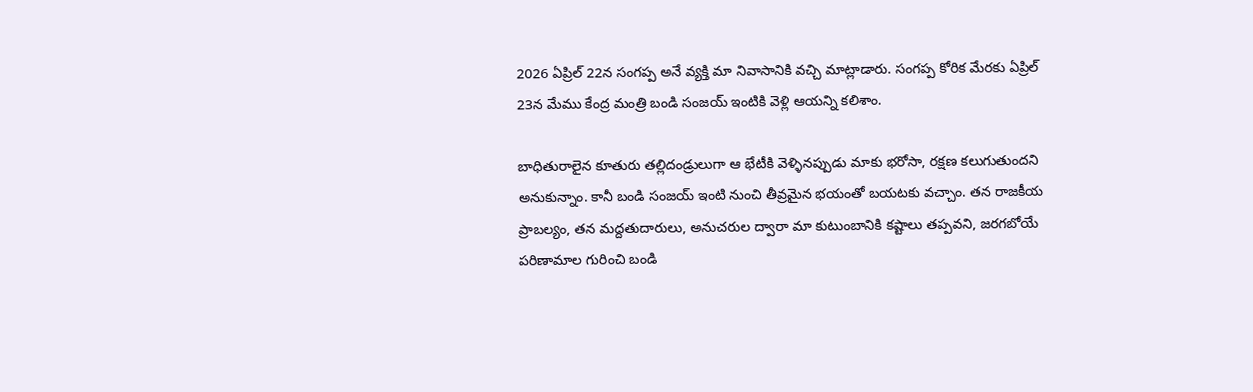2026 ఏప్రిల్ 22న సంగప్ప అనే వ్యక్తి మా నివాసానికి వచ్చి మాట్లాడారు. సంగప్ప కోరిక మేరకు ఏప్రిల్ 23న మేము కేంద్ర మంత్రి బండి సంజయ్ ఇంటికి వెళ్లి ఆయన్ని కలిశాం.

బాధితురాలైన కూతురు తల్లిదండ్రులుగా ఆ భేటీకి వెళ్ళినప్పుడు మాకు భరోసా, రక్షణ కలుగుతుందని అనుకున్నాం. కానీ బండి సంజయ్ ఇంటి నుంచి తీవ్రమైన భయంతో బయటకు వచ్చాం. తన రాజకీయ ప్రాబల్యం, తన మద్దతుదారులు, అనుచరుల ద్వారా మా కుటుంబానికి కష్టాలు తప్పవ‌ని, జరగబోయే పరిణామాల గురించి బండి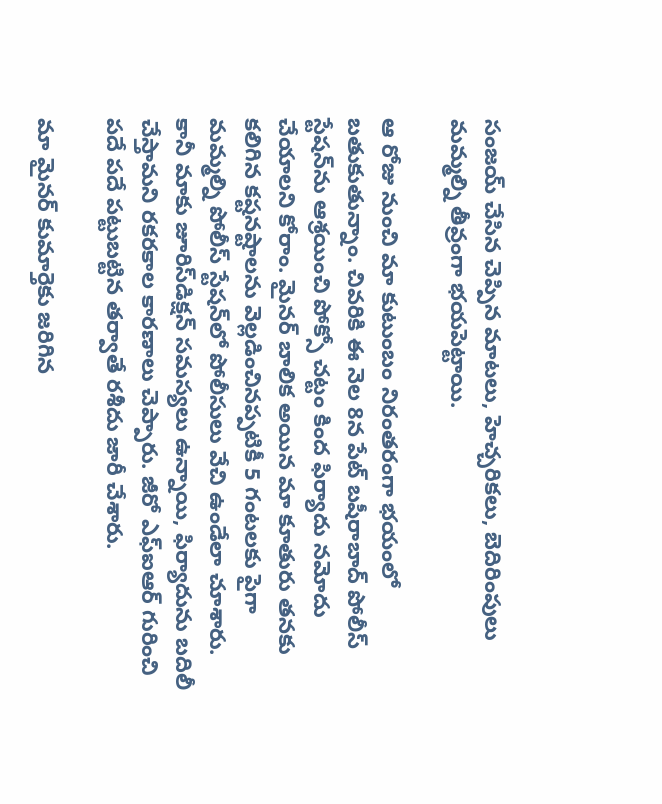సంజయ్ చేసిన చెప్పిన మాటలు, హెచ్చరికలు, బెదిరింపులు మమ్మల్ని తీవ్రంగా భయపెట్టాయి.

ఆ రోజు నుంచి మా కుటుంబం నిరంతరంగా భయంలో బతుకుతున్నాం. చివరికి ఈ నెల 8న పేట్ బషీరాబాద్ పోలీస్ స్టేషన్‌ను ఆశ్రయించి పోక్సో చట్టం కింద ఫిర్యాదు నమోదు చేయాలని కోరాం. మైనర్ బాలిక అయిన మా కూతురు తనకు కలిగిన కష్టనష్టాలను వెల్లడించినప్పటికీ 5 గంటలకు పైగా మమ్మల్ని పోలీస్ స్టేషన్‌లో పోలీసులు వేచి ఉండేలా చూశారు. కానీ మాకు జూరిస్‌డిక్షన్ సమస్యలు ఉన్నాయి, ఫిర్యాదును బదిలీ చేస్తామ‌ని రకరకాల కారణాలు చెప్పారు. జీరో ఎఫ్ఐఆర్ గురించి పదే పదే పట్టుబట్టిన తర్వాతే రశీదు జారీ చేశారు.

మా మైనర్ కుమార్తెకు జరిగిన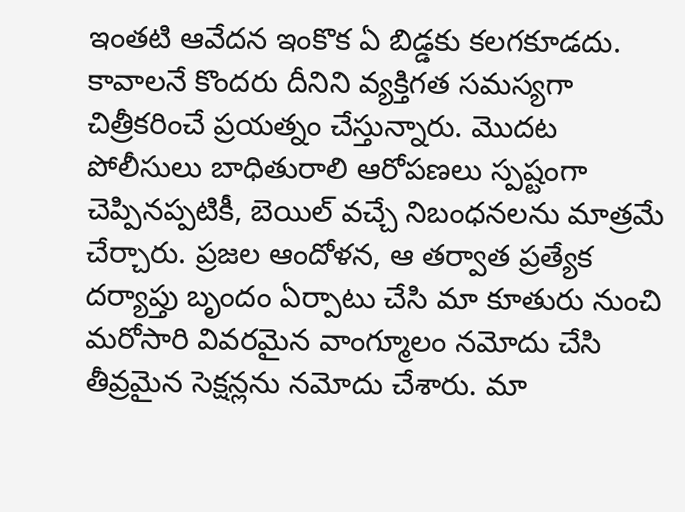ఇంతటి ఆవేదన ఇంకొక ఏ బిడ్డకు కలగకూడదు. కావాలనే కొందరు దీనిని వ్యక్తిగత సమస్యగా చిత్రీకరించే ప్రయత్నం చేస్తున్నారు. మొదట పోలీసులు బాధితురాలి ఆరోపణలు స్పష్టంగా చెప్పినప్పటికీ, బెయిల్ వ‌చ్చే నిబంధనలను మాత్రమే చేర్చారు. ప్రజల ఆందోళన, ఆ తర్వాత ప్రత్యేక దర్యాప్తు బృందం ఏర్పాటు చేసి మా కూతురు నుంచి మరోసారి వివరమైన వాంగ్మూలం నమోదు చేసి తీవ్రమైన సెక్షన్లను నమోదు చేశారు. మా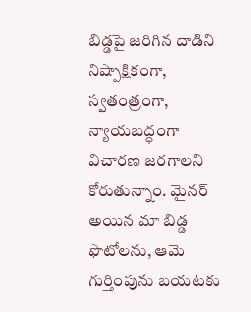బిడ్డపై జరిగిన దాడిని నిష్పాక్షికంగా, స్వతంత్రంగా, న్యాయబద్ధంగా విచారణ జరగాలని కోరుతున్నాం. మైనర్ అయిన మా బిడ్డ ఫొటోలను, ఆమె గుర్తింపును బయటకు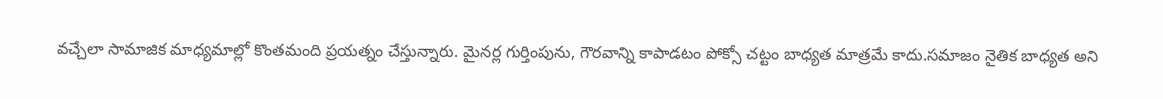వచ్చేలా సామాజిక మాధ్యమాల్లో కొంతమంది ప్రయత్నం చేస్తున్నారు. మైనర్ల గుర్తింపును, గౌరవాన్ని కాపాడటం పోక్సో చట్టం బాధ్యత మాత్రమే కాదు.సమాజం నైతిక బాధ్యత అని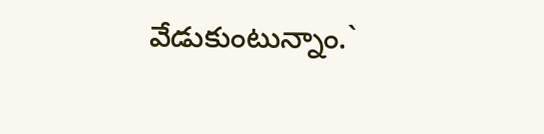వేడుకుంటున్నాం.`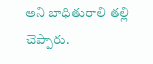అని బాధితురాలి త‌ల్లి చెప్పారు.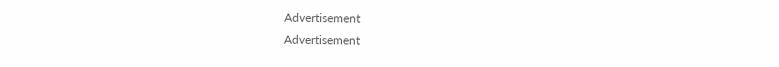Advertisement
Advertisement